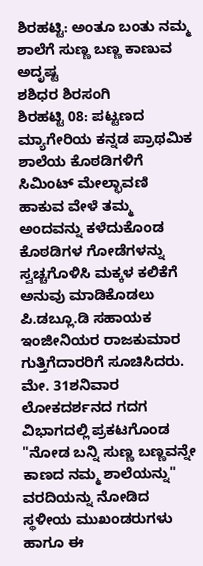ಶಿರಹಟ್ಟಿ: ಅಂತೂ ಬಂತು ನಮ್ಮ ಶಾಲೆಗೆ ಸುಣ್ಣ ಬಣ್ಣ ಕಾಣುವ ಅದೃಷ್ಟ
ಶಶಿಧರ ಶಿರಸಂಗಿ
ಶಿರಹಟ್ಟಿ 08: ಪಟ್ಟಣದ ಮ್ಯಾಗೇರಿಯ ಕನ್ನಡ ಪ್ರಾಥಮಿಕ ಶಾಲೆಯ ಕೊಠಡಿಗಳಿಗೆ ಸಿಮಿಂಟ್ ಮೇಲ್ಛಾವಣಿ ಹಾಕುವ ವೇಳೆ ತಮ್ಮ ಅಂದವನ್ನು ಕಳೆದುಕೊಂಡ ಕೊಠಡಿಗಳ ಗೋಡೆಗಳನ್ನು ಸ್ವಚ್ಚಗೊಳಿಸಿ ಮಕ್ಕಳ ಕಲಿಕೆಗೆ ಅನುವು ಮಾಡಿಕೊಡಲು ಪಿ.ಡಬ್ಲೂ.ಡಿ ಸಹಾಯಕ ಇಂಜೀನಿಯರ ರಾಜಕುಮಾರ ಗುತ್ತಿಗೆದಾರರಿಗೆ ಸೂಚಿಸಿದರು.
ಮೇ. 31ಶನಿವಾರ ಲೋಕದರ್ಶನದ ಗದಗ ವಿಭಾಗದಲ್ಲಿ ಪ್ರಕಟಗೊಂಡ "ನೋಡ ಬನ್ನಿ ಸುಣ್ಣ ಬಣ್ಣವನ್ನೇ ಕಾಣದ ನಮ್ಮ ಶಾಲೆಯನ್ನು" ವರದಿಯನ್ನು ನೋಡಿದ ಸ್ಥಳೀಯ ಮುಖಂಡರುಗಳು ಹಾಗೂ ಈ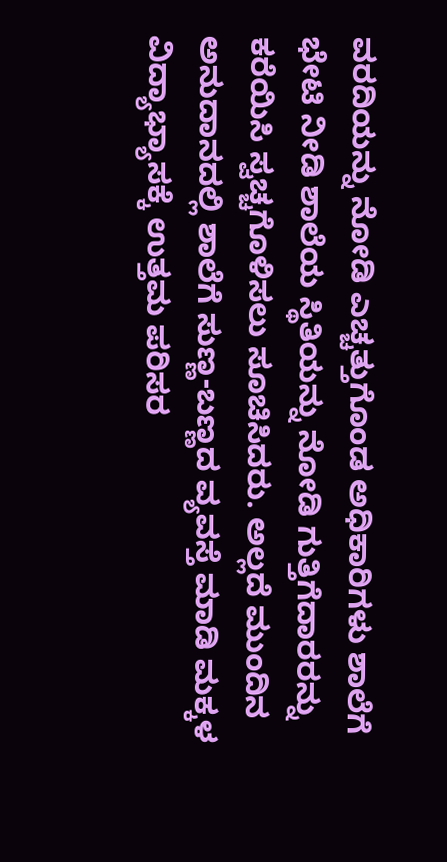ವರದಿಯನ್ನು ನೋಡಿ ಎಚ್ಚತ್ತುಗೊಂಡ ಅಧಿಕಾರಿಗಳು ಶಾಲೆಗೆ ಭೇಟಿ ನೀಡಿ ಶಾಲೆಯ ಸ್ಥಿತಿಯನ್ನು ನೋಡಿ ಗುತ್ತಿಗೆದಾರರನ್ನು ಕರೆಯಿಸಿ ಸ್ವಚ್ಚಗೊಳಿಸಲು ಸೂಚಿಸಿದರು. ಅಲ್ಲದೆ ಮುಂದಿನ ಅನುದಾನದಲ್ಲಿ ಶಾಲೆಗೆ ಸುಣ್ಣ-ಬಣ್ಣದ ವ್ಯವಸ್ತೆ ಮಾಡಿ ಮಕ್ಕಳ ವಿದ್ಯಾಭ್ಯಾಸಕ್ಕೆ ಉತ್ತಮ ಪರಿಸರ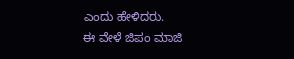ಎಂದು ಹೇಳಿದರು.
ಈ ವೇಳೆ ಜಿಪಂ ಮಾಜಿ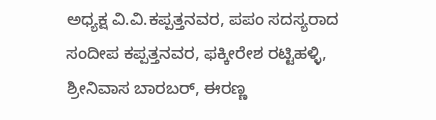ಅಧ್ಯಕ್ಷ ವಿ.ವಿ.ಕಪ್ಪತ್ತನವರ, ಪಪಂ ಸದಸ್ಯರಾದ ಸಂದೀಪ ಕಪ್ಪತ್ತನವರ, ಫಕ್ಕೀರೇಶ ರಟ್ಟಿಹಳ್ಳಿ, ಶ್ರೀನಿವಾಸ ಬಾರಬರ್, ಈರಣ್ಣ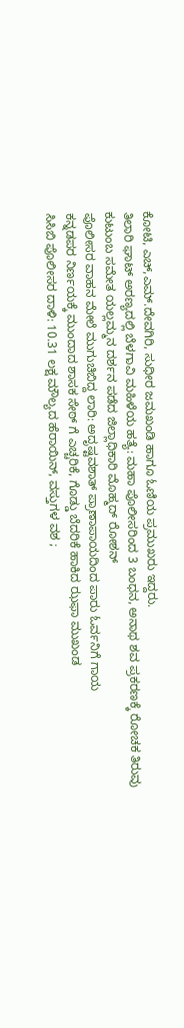ಕೋಟಿ, ಎಚ್,ಎಮ್.ದೇವಗಿರಿ, ಸುಧೀರ ಜಮಖಂಡಿ ಹಾಗೂ ಓಣಿಯ ಪ್ರಮುಖರು ಇದ್ದರು.
ತಿಲಾರಿ ಘಾಟ್ ಅರಣ್ಯದಲ್ಲಿ ಬೆಳಗಾವಿ ಮಹಿಳೆಯ ಹತ್ಯೆ: ಮಹಾ ಪೊಲೀಸರಿಂದ 3 ಬಂಧನ, ಅನಾಥ ಶವ ಪ್ರಕರಣಕ್ಕೆ ರೋಚಕ ತಿರುವು
ಕುಟುಂಬ ಸಮೇತ ಯಲ್ಲಮ್ಮನ ದರ್ಶನ ಪಡೆದ ಜಿಲ್ಲಾಧಿಕಾರಿ ಮೊಹ್ಮದ್ ರೋಶನ್
ಪೊಲೀಸರ ವಾಹನ ಮೇಲೆ ಮುಗುಚಿಬಿದ್ದ ಲಾರಿ: ಅದೃಷ್ಟವಶಾತ್ ಪ್ರಾಣಾಪಾಯದಿಂದ ಪಾರು ಓರ್ವನಿಗೆ ಗಾಯ
ಕನ್ನಡಪರ ನಿರ್ಣಯಕ್ಕೆ ಮುಂದಾದ ಶಾಸಕ ಸೇಠ್ ಗೆ ಎಚ್ಚರಿಕೆ, ಗೊಡ್ಡು ಬೆದರಿಕೆ ಹಾಕಿದ ಝಫಾ ಮುಖಂಡ
ಸಿಸಿಬಿ ಪೊಲೀಸರ ದಾಳಿ: 10.31 ಲಕ್ಷ ಮೌಲ್ಯದ ಹೆರಾಯಿನ್, ವಸ್ತುಗಳ ವಶ ;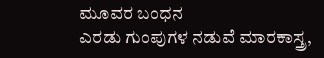ಮೂವರ ಬಂಧನ
ಎರಡು ಗುಂಪುಗಳ ನಡುವೆ ಮಾರಕಾಸ್ತ್ರ,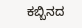ಕಬ್ಬಿನದ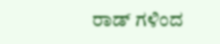ರಾಡ್ ಗಳಿಂದ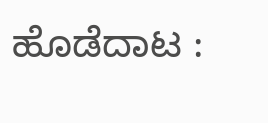ಹೊಡೆದಾಟ :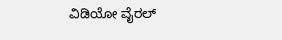ವಿಡಿಯೋ ವೈರಲ್